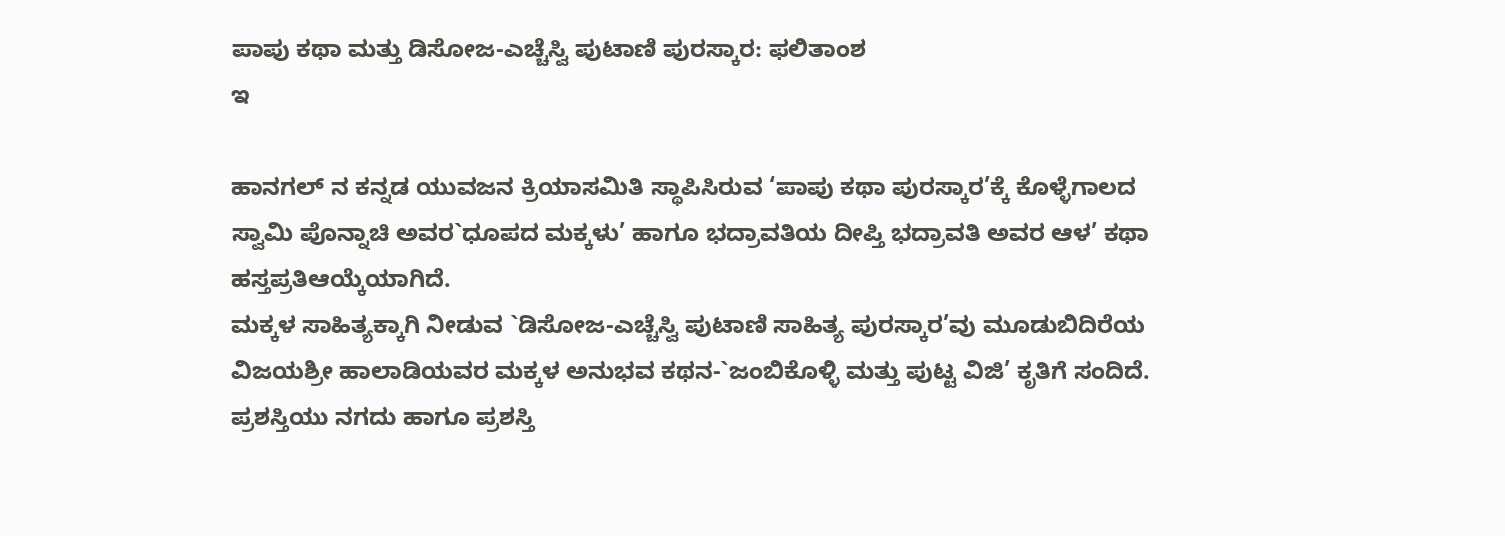ಪಾಪು ಕಥಾ ಮತ್ತು ಡಿಸೋಜ-ಎಚ್ಚೆಸ್ವಿ ಪುಟಾಣಿ ಪುರಸ್ಕಾರ: ಫಲಿತಾಂಶ
ಇ

ಹಾನಗಲ್ ನ ಕನ್ನಡ ಯುವಜನ ಕ್ರಿಯಾಸಮಿತಿ ಸ್ಥಾಪಿಸಿರುವ ‘ಪಾಪು ಕಥಾ ಪುರಸ್ಕಾರ’ಕ್ಕೆ ಕೊಳ್ಳೆಗಾಲದ ಸ್ವಾಮಿ ಪೊನ್ನಾಚಿ ಅವರ`ಧೂಪದ ಮಕ್ಕಳು’ ಹಾಗೂ ಭದ್ರಾವತಿಯ ದೀಪ್ತಿ ಭದ್ರಾವತಿ ಅವರ ಆಳ’ ಕಥಾ ಹಸ್ತಪ್ರತಿಆಯ್ಕೆಯಾಗಿದೆ.
ಮಕ್ಕಳ ಸಾಹಿತ್ಯಕ್ಕಾಗಿ ನೀಡುವ `ಡಿಸೋಜ-ಎಚ್ಚೆಸ್ವಿ ಪುಟಾಣಿ ಸಾಹಿತ್ಯ ಪುರಸ್ಕಾರ’ವು ಮೂಡುಬಿದಿರೆಯ ವಿಜಯಶ್ರೀ ಹಾಲಾಡಿಯವರ ಮಕ್ಕಳ ಅನುಭವ ಕಥನ-`ಜಂಬಿಕೊಳ್ಳಿ ಮತ್ತು ಪುಟ್ಟ ವಿಜಿ’ ಕೃತಿಗೆ ಸಂದಿದೆ.
ಪ್ರಶಸ್ತಿಯು ನಗದು ಹಾಗೂ ಪ್ರಶಸ್ತಿ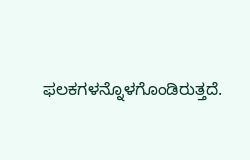ಫಲಕಗಳನ್ನೊಳಗೊಂಡಿರುತ್ತದೆ.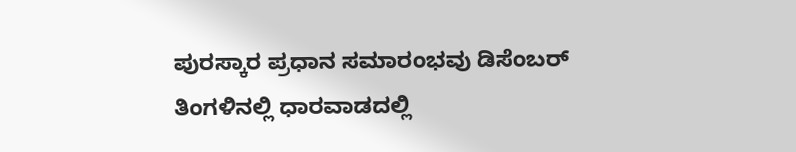ಪುರಸ್ಕಾರ ಪ್ರಧಾನ ಸಮಾರಂಭವು ಡಿಸೆಂಬರ್ ತಿಂಗಳಿನಲ್ಲಿ ಧಾರವಾಡದಲ್ಲಿ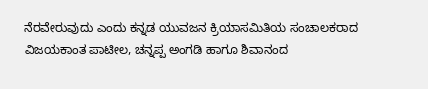ನೆರವೇರುವುದು ಎಂದು ಕನ್ನಡ ಯುವಜನ ಕ್ರಿಯಾಸಮಿತಿಯ ಸಂಚಾಲಕರಾದ ವಿಜಯಕಾಂತ ಪಾಟೀಲ, ಚನ್ನಪ್ಪ ಅಂಗಡಿ ಹಾಗೂ ಶಿವಾನಂದ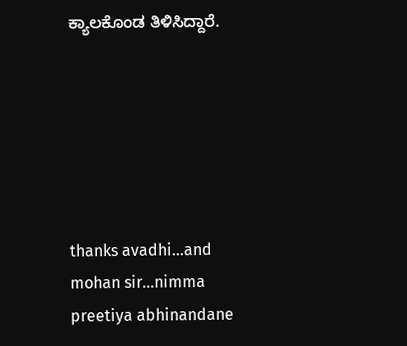ಕ್ಯಾಲಕೊಂಡ ತಿಳಿಸಿದ್ದಾರೆ.






thanks avadhi…and mohan sir…nimma preetiya abhinandane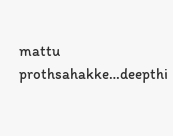mattu prothsahakke…deepthi